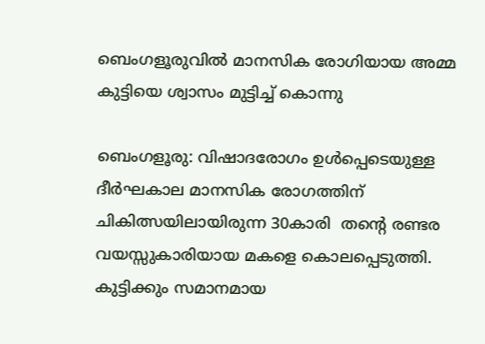ബെംഗളൂരുവിൽ മാനസിക രോഗിയായ അമ്മ കുട്ടിയെ ശ്വാസം മുട്ടിച്ച് കൊന്നു

ബെംഗളൂരു: വിഷാദരോഗം ഉൾപ്പെടെയുള്ള ദീർഘകാല മാനസിക രോഗത്തിന് ചികിത്സയിലായിരുന്ന 30കാരി  തന്റെ രണ്ടര വയസ്സുകാരിയായ മകളെ കൊലപ്പെടുത്തി. കുട്ടിക്കും സമാനമായ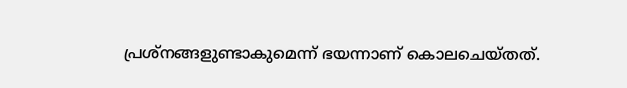പ്രശ്‌നങ്ങളുണ്ടാകുമെന്ന് ഭയന്നാണ് കൊലചെയ്തത്.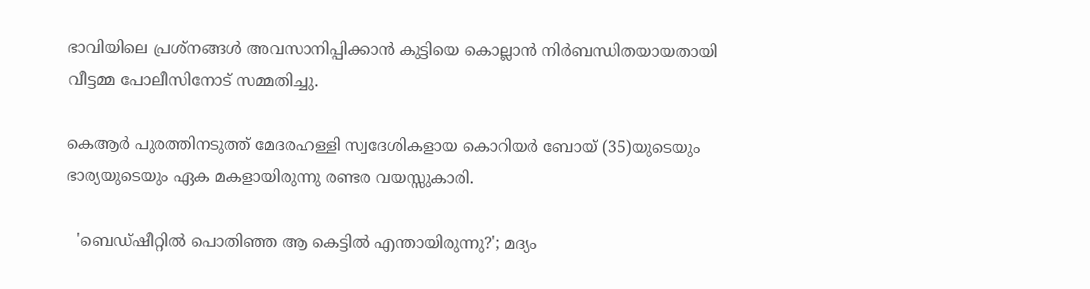ഭാവിയിലെ പ്രശ്നങ്ങൾ അവസാനിപ്പിക്കാൻ കുട്ടിയെ കൊല്ലാൻ നിർബന്ധിതയായതായി വീട്ടമ്മ പോലീസിനോട് സമ്മതിച്ചു.

കെആർ പുരത്തിനടുത്ത് മേദരഹള്ളി സ്വദേശികളായ കൊറിയർ ബോയ് (35)യുടെയും ഭാര്യയുടെയും ഏക മകളായിരുന്നു രണ്ടര വയസ്സുകാരി.

  'ബെഡ്ഷീറ്റിൽ പൊതിഞ്ഞ ആ കെട്ടിൽ എന്തായിരുന്നു?'; മദ്യം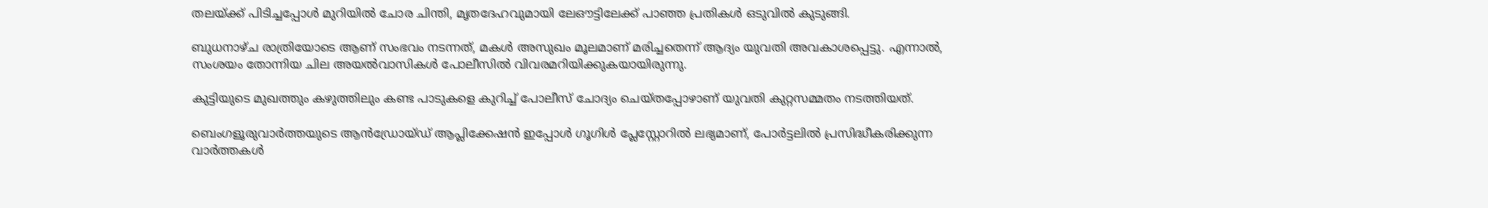തലയ്ക്ക് പിടിച്ചപ്പോൾ മുറിയിൽ ചോര ചിന്തി, മൃതദേഹവുമായി ലേഔട്ടിലേക്ക് പാഞ്ഞ പ്രതികൾ ഒടുവിൽ കുടുങ്ങി.

ബുധനാഴ്ച രാത്രിയോടെ ആണ് സംഭവം നടന്നത്, മകൾ അസുഖം മൂലമാണ് മരിച്ചതെന്ന് ആദ്യം യുവതി അവകാശപ്പെട്ടു. എന്നാൽ, സംശയം തോന്നിയ ചില അയൽവാസികൾ പോലീസിൽ വിവരമറിയിക്കുകയായിരുന്നു.

കുട്ടിയുടെ മുഖത്തും കഴുത്തിലും കണ്ട പാടുകളെ കുറിച്ച് പോലീസ് ചോദ്യം ചെയ്തപ്പോഴാണ് യുവതി കുറ്റസമ്മതം നടത്തിയത്.

ബെംഗളൂരുവാർത്തയുടെ ആൻഡ്രോയ്ഡ് ആപ്ലിക്കേഷൻ ഇപ്പോൾ ഗൂഗിൾ പ്ലേസ്റ്റോറിൽ ലഭ്യമാണ്, പോർട്ടലിൽ പ്രസിദ്ധീകരിക്കുന്ന വാർത്തകൾ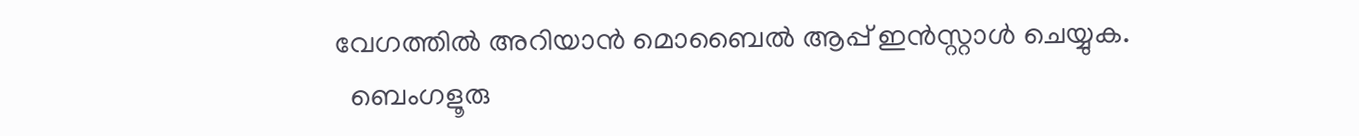വേഗത്തിൽ അറിയാൻ മൊബൈൽ ആപ്പ് ഇൻസ്റ്റാൾ ചെയ്യുക.
  ബെംഗളൂരു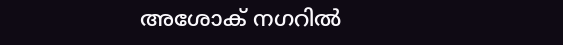അശോക് നഗറിൽ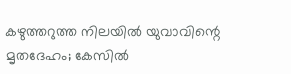കഴുത്തറുത്ത നിലയിൽ യുവാവിന്റെ മൃതദേഹം; കേസിൽ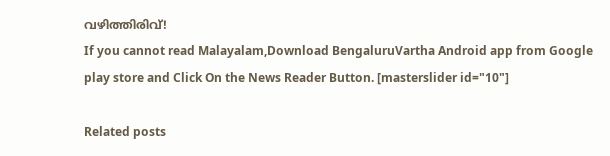വഴിത്തിരിവ്!
If you cannot read Malayalam,Download BengaluruVartha Android app from Google play store and Click On the News Reader Button. [masterslider id="10"]

Related posts